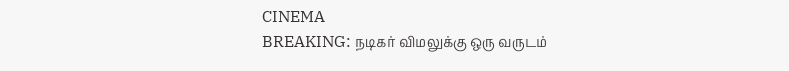CINEMA
BREAKING: நடிகர் விமலுக்கு ஒரு வருடம்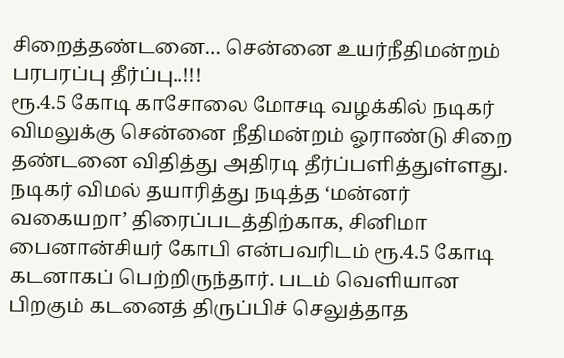சிறைத்தண்டனை… சென்னை உயர்நீதிமன்றம் பரபரப்பு தீர்ப்பு..!!!
ரூ.4.5 கோடி காசோலை மோசடி வழக்கில் நடிகர் விமலுக்கு சென்னை நீதிமன்றம் ஓராண்டு சிறை தண்டனை விதித்து அதிரடி தீர்ப்பளித்துள்ளது. நடிகர் விமல் தயாரித்து நடித்த ‘மன்னர் வகையறா’ திரைப்படத்திற்காக, சினிமா பைனான்சியர் கோபி என்பவரிடம் ரூ.4.5 கோடி கடனாகப் பெற்றிருந்தார். படம் வெளியான பிறகும் கடனைத் திருப்பிச் செலுத்தாத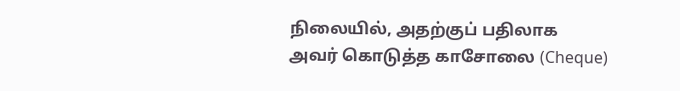நிலையில், அதற்குப் பதிலாக அவர் கொடுத்த காசோலை (Cheque)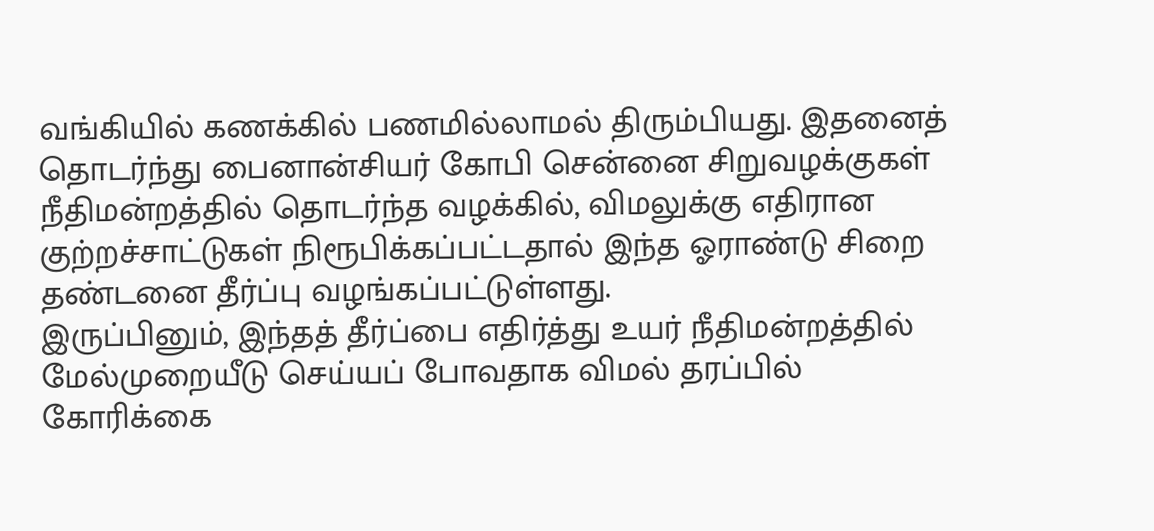வங்கியில் கணக்கில் பணமில்லாமல் திரும்பியது. இதனைத் தொடர்ந்து பைனான்சியர் கோபி சென்னை சிறுவழக்குகள் நீதிமன்றத்தில் தொடர்ந்த வழக்கில், விமலுக்கு எதிரான குற்றச்சாட்டுகள் நிரூபிக்கப்பட்டதால் இந்த ஓராண்டு சிறை தண்டனை தீர்ப்பு வழங்கப்பட்டுள்ளது.
இருப்பினும், இந்தத் தீர்ப்பை எதிர்த்து உயர் நீதிமன்றத்தில் மேல்முறையீடு செய்யப் போவதாக விமல் தரப்பில் கோரிக்கை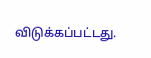விடுக்கப்பட்டது.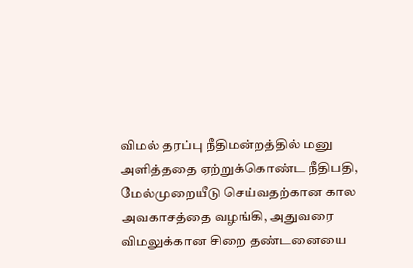விமல் தரப்பு நீதிமன்றத்தில் மனு அளித்ததை ஏற்றுக்கொண்ட நீதிபதி, மேல்முறையீடு செய்வதற்கான கால அவகாசத்தை வழங்கி, அதுவரை விமலுக்கான சிறை தண்டனையை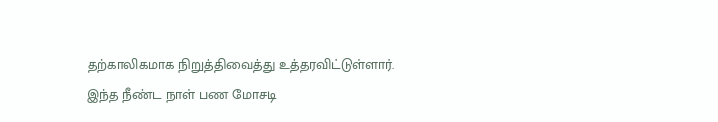தற்காலிகமாக நிறுத்திவைத்து உத்தரவிட்டுள்ளார். இந்த நீண்ட நாள் பண மோசடி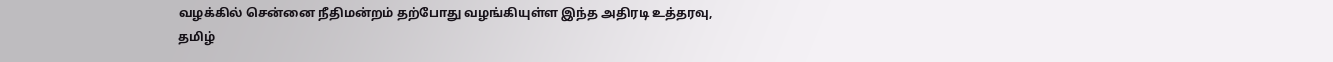வழக்கில் சென்னை நீதிமன்றம் தற்போது வழங்கியுள்ள இந்த அதிரடி உத்தரவு, தமிழ்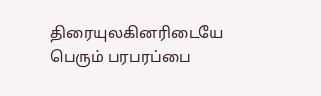திரையுலகினரிடையே பெரும் பரபரப்பை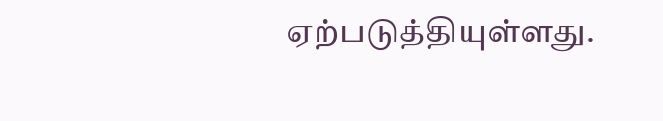ஏற்படுத்தியுள்ளது.